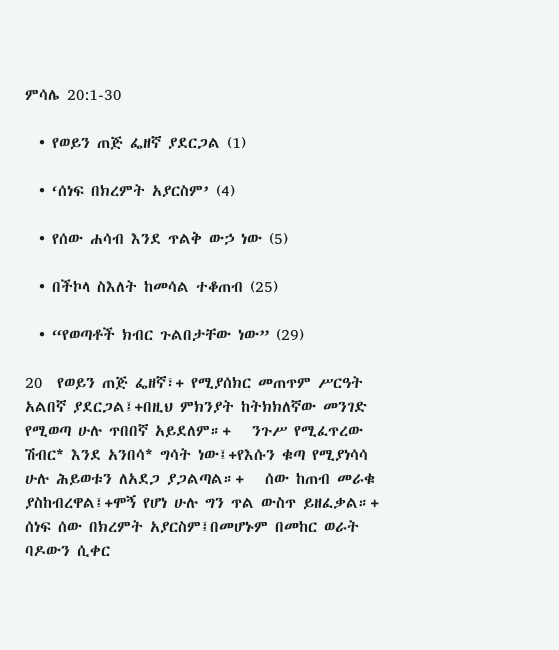ምሳሌ 20:1-30

  • የወይን ጠጅ ፌዘኛ ያደርጋል (1)

  • ‘ሰነፍ በክረምት አያርስም’ (4)

  • የሰው ሐሳብ እንደ ጥልቅ ውኃ ነው (5)

  • በችኮላ ስእለት ከመሳል ተቆጠብ (25)

  • “የወጣቶች ክብር ጉልበታቸው ነው” (29)

20  የወይን ጠጅ ፌዘኛ፣+ የሚያሰክር መጠጥም ሥርዓት አልበኛ ያደርጋል፤+በዚህ ምክንያት ከትክክለኛው መንገድ የሚወጣ ሁሉ ጥበበኛ አይደለም።+   ንጉሥ የሚፈጥረው ሽብር* እንደ አንበሳ* ግሳት ነው፤+የእሱን ቁጣ የሚያነሳሳ ሁሉ ሕይወቱን ለአደጋ ያጋልጣል።+   ሰው ከጠብ መራቁ ያስከብረዋል፤+ሞኝ የሆነ ሁሉ ግን ጥል ውስጥ ይዘፈቃል።+   ሰነፍ ሰው በክረምት አያርስም፤በመሆኑም በመከር ወራት ባዶውን ሲቀር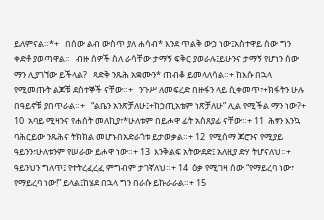ይለምናል።*+   በሰው ልብ ውስጥ ያለ ሐሳብ* እንደ ጥልቅ ውኃ ነው፤አስተዋይ ሰው ግን ቀድቶ ያወጣዋል።   ብዙ ሰዎች ስለ ራሳቸው ታማኝ ፍቅር ያወራሉ፤ይሁንና ታማኝ የሆነን ሰው ማን ሊያገኘው ይችላል?   ጻድቅ ንጹሕ አቋሙን* ጠብቆ ይመላለሳል።+ ከእሱ በኋላ የሚመጡት ልጆቹ ደስተኞች ናቸው።+   ንጉሥ ለመፍረድ በዙፋን ላይ ሲቀመጥ፣+ክፋትን ሁሉ በዓይኖቹ ያበጥራል።+   “ልቤን አንጽቻለሁ፤+ከኃጢአቴም ነጽቻለሁ” ሊል የሚችል ማን ነው?+ 10  አባይ ሚዛንና የሐሰት መለኪያ፣*ሁለቱም በይሖዋ ፊት አስጸያፊ ናቸው።+ 11  ሕፃን እንኳ ባሕርይው ንጹሕና ትክክል መሆኑበአድራጎቱ ይታወቃል።+ 12  የሚሰማ ጆሮንና የሚያይ ዓይንን፣ሁለቱንም የሠራው ይሖዋ ነው።+ 13  እንቅልፍ አትውደድ፤ አለዚያ ድሃ ትሆናለህ።+ ዓይንህን ግለጥ፤ የተትረፈረፈ ምግብም ታገኛለህ።+ 14  ዕቃ የሚገዛ ሰው “የማይረባ ነው፣ የማይረባ ነው!” ይላል፤ከሄደ በኋላ ግን በራሱ ይኩራራል።+ 15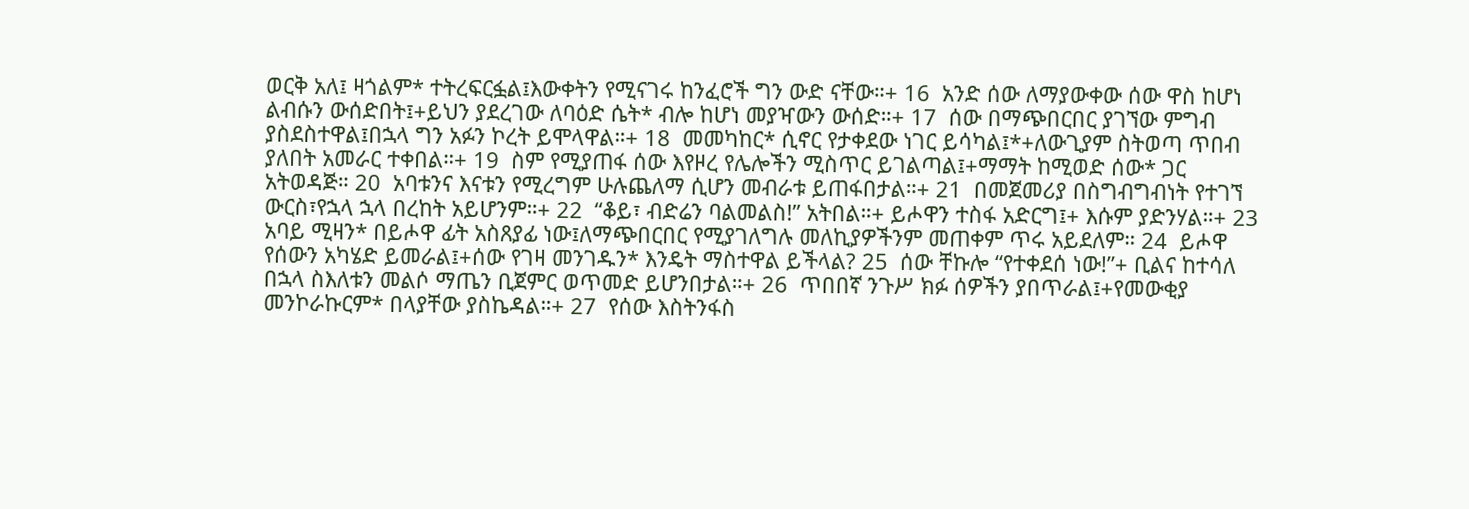ወርቅ አለ፤ ዛጎልም* ተትረፍርፏል፤እውቀትን የሚናገሩ ከንፈሮች ግን ውድ ናቸው።+ 16  አንድ ሰው ለማያውቀው ሰው ዋስ ከሆነ ልብሱን ውሰድበት፤+ይህን ያደረገው ለባዕድ ሴት* ብሎ ከሆነ መያዣውን ውሰድ።+ 17  ሰው በማጭበርበር ያገኘው ምግብ ያስደስተዋል፤በኋላ ግን አፉን ኮረት ይሞላዋል።+ 18  መመካከር* ሲኖር የታቀደው ነገር ይሳካል፤*+ለውጊያም ስትወጣ ጥበብ ያለበት አመራር ተቀበል።+ 19  ስም የሚያጠፋ ሰው እየዞረ የሌሎችን ሚስጥር ይገልጣል፤+ማማት ከሚወድ ሰው* ጋር አትወዳጅ። 20  አባቱንና እናቱን የሚረግም ሁሉጨለማ ሲሆን መብራቱ ይጠፋበታል።+ 21  በመጀመሪያ በስግብግብነት የተገኘ ውርስ፣የኋላ ኋላ በረከት አይሆንም።+ 22  “ቆይ፣ ብድሬን ባልመልስ!” አትበል።+ ይሖዋን ተስፋ አድርግ፤+ እሱም ያድንሃል።+ 23  አባይ ሚዛን* በይሖዋ ፊት አስጸያፊ ነው፤ለማጭበርበር የሚያገለግሉ መለኪያዎችንም መጠቀም ጥሩ አይደለም። 24  ይሖዋ የሰውን አካሄድ ይመራል፤+ሰው የገዛ መንገዱን* እንዴት ማስተዋል ይችላል? 25  ሰው ቸኩሎ “የተቀደሰ ነው!”+ ቢልና ከተሳለ በኋላ ስእለቱን መልሶ ማጤን ቢጀምር ወጥመድ ይሆንበታል።+ 26  ጥበበኛ ንጉሥ ክፉ ሰዎችን ያበጥራል፤+የመውቂያ መንኮራኩርም* በላያቸው ያስኬዳል።+ 27  የሰው እስትንፋስ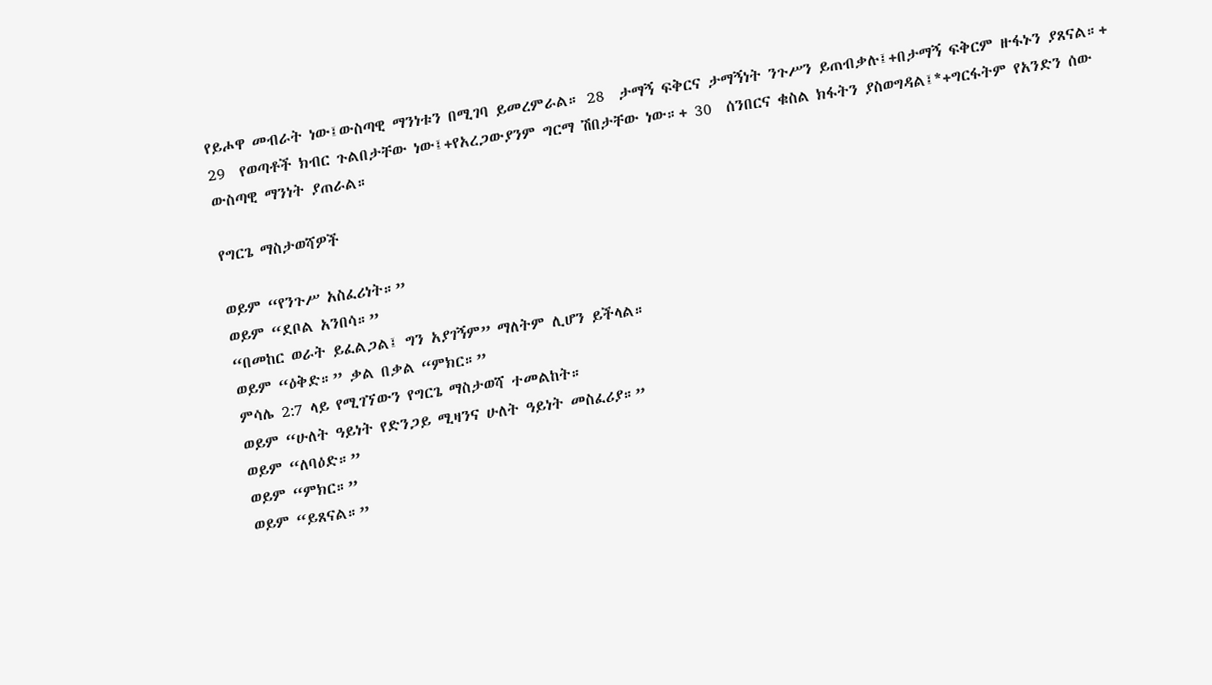የይሖዋ መብራት ነው፤ውስጣዊ ማንነቱን በሚገባ ይመረምራል። 28  ታማኝ ፍቅርና ታማኝነት ንጉሥን ይጠብቃሉ፤+በታማኝ ፍቅርም ዙፋኑን ያጸናል።+ 29  የወጣቶች ክብር ጉልበታቸው ነው፤+የአረጋውያንም ግርማ ሽበታቸው ነው።+ 30  ሰንበርና ቁስል ክፋትን ያስወግዳል፤*+ግርፋትም የአንድን ሰው ውስጣዊ ማንነት ያጠራል።

የግርጌ ማስታወሻዎች

ወይም “የንጉሥ አስፈሪነት።”
ወይም “ደቦል አንበሳ።”
“በመከር ወራት ይፈልጋል፤ ግን አያገኝም” ማለትም ሊሆን ይችላል።
ወይም “ዕቅድ።” ቃል በቃል “ምክር።”
ምሳሌ 2:7 ላይ የሚገኘውን የግርጌ ማስታወሻ ተመልከት።
ወይም “ሁለት ዓይነት የድንጋይ ሚዛንና ሁለት ዓይነት መስፈሪያ።”
ወይም “ለባዕድ።”
ወይም “ምክር።”
ወይም “ይጸናል።”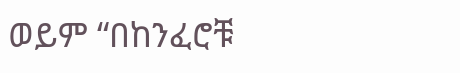ወይም “በከንፈሮቹ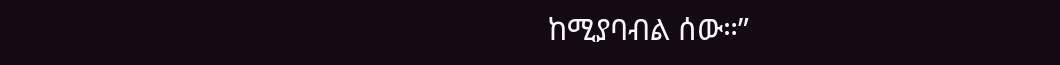ከሚያባብል ሰው።”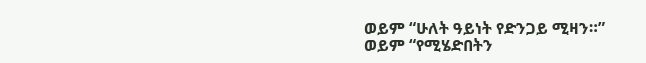ወይም “ሁለት ዓይነት የድንጋይ ሚዛን።”
ወይም “የሚሄድበትን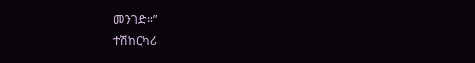መንገድ።”
ተሽከርካሪ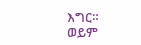እግር።
ወይም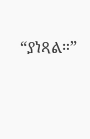“ያነጻል።”